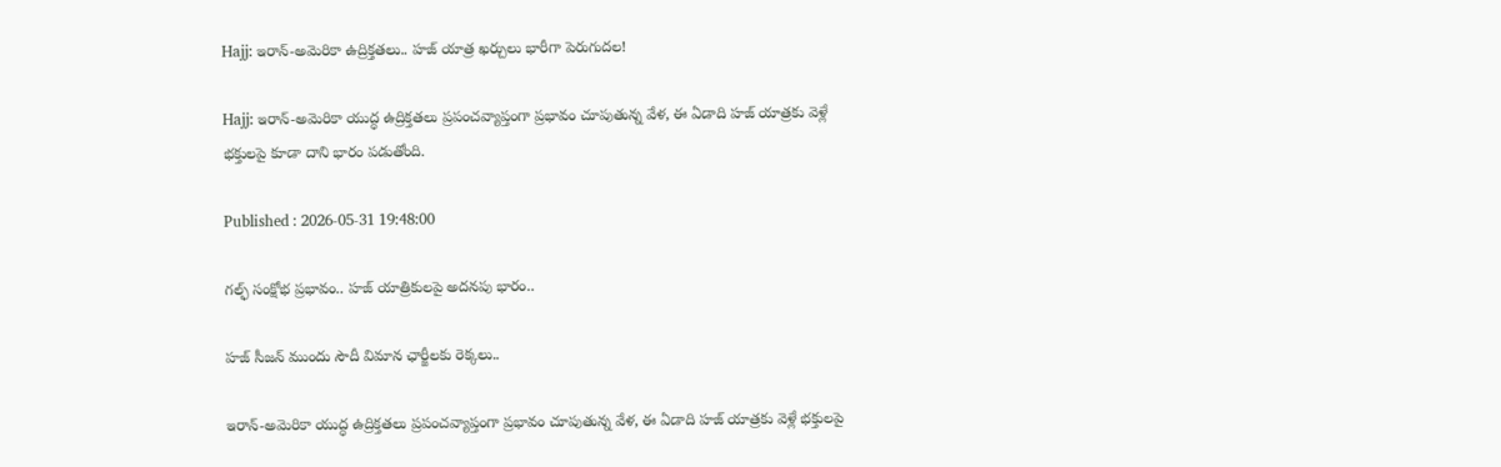Hajj: ఇరాన్-అమెరికా ఉద్రిక్తతలు.. హజ్ యాత్ర ఖర్చులు భారీగా పెరుగుదల!

Hajj: ఇరాన్-అమెరికా యుద్ధ ఉద్రిక్తతలు ప్రపంచవ్యాప్తంగా ప్రభావం చూపుతున్న వేళ, ఈ ఏడాది హజ్ యాత్రకు వెళ్లే భక్తులపై కూడా దాని భారం పడుతోంది.

Published : 2026-05-31 19:48:00

గల్ఫ్ సంక్షోభ ప్రభావం.. హజ్ యాత్రికులపై అదనపు భారం..

హజ్ సీజన్ ముందు సౌదీ విమాన ఛార్జీలకు రెక్కలు..

ఇరాన్-అమెరికా యుద్ధ ఉద్రిక్తతలు ప్రపంచవ్యాప్తంగా ప్రభావం చూపుతున్న వేళ, ఈ ఏడాది హజ్ యాత్రకు వెళ్లే భక్తులపై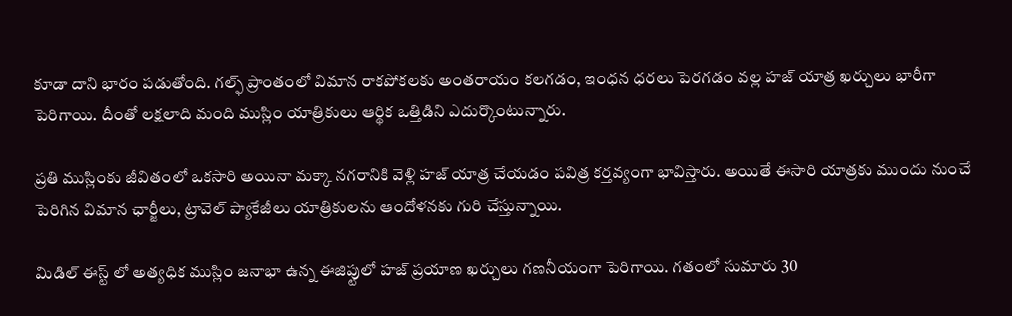కూడా దాని భారం పడుతోంది. గల్ఫ్ ప్రాంతంలో విమాన రాకపోకలకు అంతరాయం కలగడం, ఇంధన ధరలు పెరగడం వల్ల హజ్ యాత్ర ఖర్చులు భారీగా పెరిగాయి. దీంతో లక్షలాది మంది ముస్లిం యాత్రికులు ఆర్థిక ఒత్తిడిని ఎదుర్కొంటున్నారు.

ప్రతి ముస్లింకు జీవితంలో ఒకసారి అయినా మక్కా నగరానికి వెళ్లి హజ్ యాత్ర చేయడం పవిత్ర కర్తవ్యంగా భావిస్తారు. అయితే ఈసారి యాత్రకు ముందు నుంచే పెరిగిన విమాన ఛార్జీలు, ట్రావెల్ ప్యాకేజీలు యాత్రికులను ఆందోళనకు గురి చేస్తున్నాయి.

మిడిల్ ఈస్ట్ లో అత్యధిక ముస్లిం జనాభా ఉన్న ఈజిప్టులో హజ్ ప్రయాణ ఖర్చులు గణనీయంగా పెరిగాయి. గతంలో సుమారు 30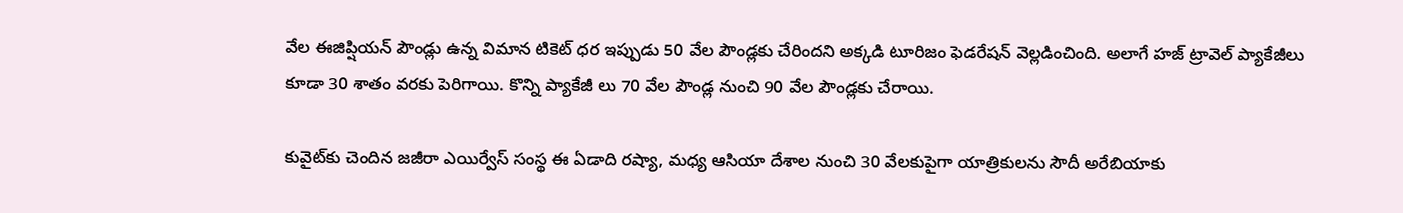వేల ఈజిప్షియన్ పౌండ్లు ఉన్న విమాన టికెట్ ధర ఇప్పుడు 50 వేల పౌండ్లకు చేరిందని అక్కడి టూరిజం ఫెడరేషన్ వెల్లడించింది. అలాగే హజ్ ట్రావెల్ ప్యాకేజీలు కూడా 30 శాతం వరకు పెరిగాయి. కొన్ని ప్యాకేజీ లు 70 వేల పౌండ్ల నుంచి 90 వేల పౌండ్లకు చేరాయి.

కువైట్‌కు చెందిన జజీరా ఎయిర్వేస్ సంస్థ ఈ ఏడాది రష్యా, మధ్య ఆసియా దేశాల నుంచి 30 వేలకుపైగా యాత్రికులను సౌదీ అరేబియాకు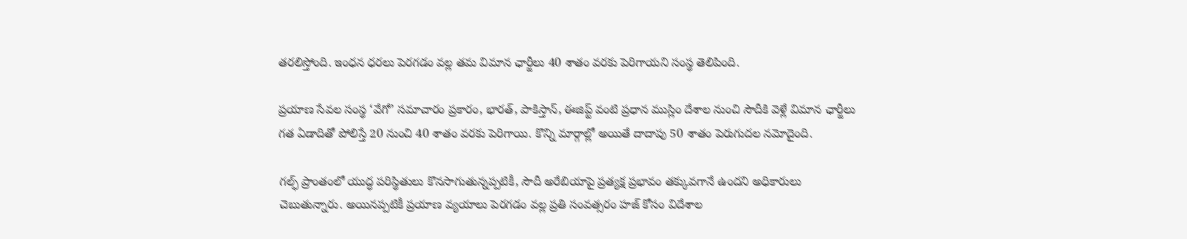తరలిస్తోంది. ఇంధన ధరలు పెరగడం వల్ల తమ విమాన ఛార్జీలు 40 శాతం వరకు పెరిగాయని సంస్థ తెలిపింది.

ప్రయాణ సేవల సంస్థ ‘వేగో’ సమాచారం ప్రకారం, భారత్, పాకిస్తాన్, ఈజిప్ట్ వంటి ప్రధాన ముస్లిం దేశాల నుంచి సౌదీకి వెళ్లే విమాన ఛార్జీలు గత ఏడాదితో పోలిస్తే 20 నుంచి 40 శాతం వరకు పెరిగాయి. కొన్ని మార్గాల్లో అయితే దాదాపు 50 శాతం పెరుగుదల నమోదైంది.

గల్ఫ్ ప్రాంతంలో యుద్ధ పరిస్థితులు కొనసాగుతున్నప్పటికీ, సౌదీ అరేబియాపై ప్రత్యక్ష ప్రభావం తక్కువగానే ఉందని అధికారులు చెబుతున్నారు. అయినప్పటికీ ప్రయాణ వ్యయాలు పెరగడం వల్ల ప్రతి సంవత్సరం హజ్ కోసం విదేశాల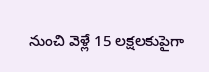నుంచి వెళ్లే 15 లక్షలకుపైగా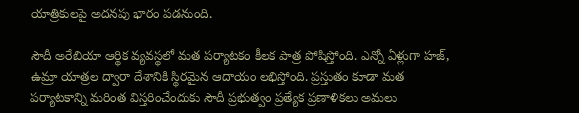యాత్రికులపై అదనపు భారం పడనుంది.

సౌదీ అరేబియా ఆర్థిక వ్యవస్థలో మత పర్యాటకం కీలక పాత్ర పోషిస్తోంది. ఎన్నో ఏళ్లుగా హజ్, ఉమ్రా యాత్రల ద్వారా దేశానికి స్థిరమైన ఆదాయం లభిస్తోంది. ప్రస్తుతం కూడా మత పర్యాటకాన్ని మరింత విస్తరించేందుకు సౌదీ ప్రభుత్వం ప్రత్యేక ప్రణాళికలు అమలు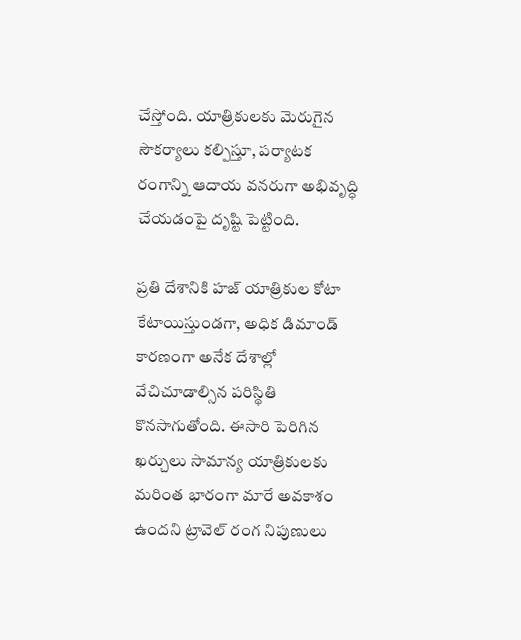చేస్తోంది. యాత్రికులకు మెరుగైన సౌకర్యాలు కల్పిస్తూ, పర్యాటక రంగాన్ని ఆదాయ వనరుగా అభివృద్ధి చేయడంపై దృష్టి పెట్టింది.

ప్రతి దేశానికి హజ్ యాత్రికుల కోటా కేటాయిస్తుండగా, అధిక డిమాండ్ కారణంగా అనేక దేశాల్లో వేచిచూడాల్సిన పరిస్థితి కొనసాగుతోంది. ఈసారి పెరిగిన ఖర్చులు సామాన్య యాత్రికులకు మరింత భారంగా మారే అవకాశం ఉందని ట్రావెల్ రంగ నిపుణులు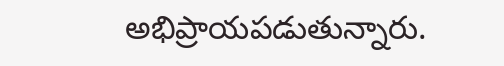అభిప్రాయపడుతున్నారు.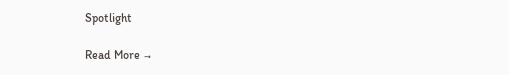Spotlight

Read More →